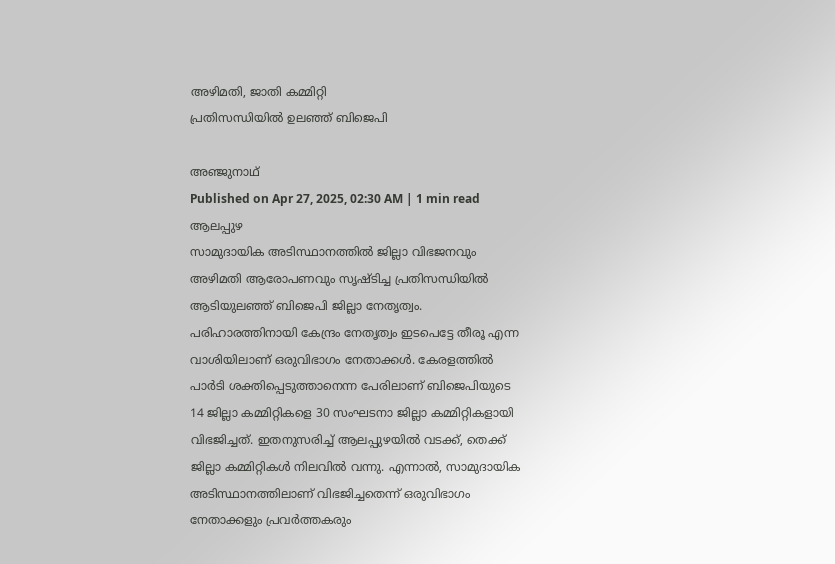അഴിമതി, ജാതി കമ്മിറ്റി
പ്രതിസന്ധിയിൽ ഉലഞ്ഞ് ബിജെപി

അഞ്ജുനാഥ്
Published on Apr 27, 2025, 02:30 AM | 1 min read
ആലപ്പുഴ
സാമുദായിക അടിസ്ഥാനത്തിൽ ജില്ലാ വിഭജനവും അഴിമതി ആരോപണവും സൃഷ്ടിച്ച പ്രതിസന്ധിയിൽ ആടിയുലഞ്ഞ് ബിജെപി ജില്ലാ നേതൃത്വം. പരിഹാരത്തിനായി കേന്ദ്രം നേതൃത്വം ഇടപെട്ടേ തീരൂ എന്ന വാശിയിലാണ് ഒരുവിഭാഗം നേതാക്കൾ. കേരളത്തിൽ പാർടി ശക്തിപ്പെടുത്താനെന്ന പേരിലാണ് ബിജെപിയുടെ 14 ജില്ലാ കമ്മിറ്റികളെ 30 സംഘടനാ ജില്ലാ കമ്മിറ്റികളായി വിഭജിച്ചത്. ഇതനുസരിച്ച് ആലപ്പുഴയിൽ വടക്ക്, തെക്ക് ജില്ലാ കമ്മിറ്റികൾ നിലവിൽ വന്നു. എന്നാൽ, സാമുദായിക അടിസ്ഥാനത്തിലാണ് വിഭജിച്ചതെന്ന് ഒരുവിഭാഗം നേതാക്കളും പ്രവർത്തകരും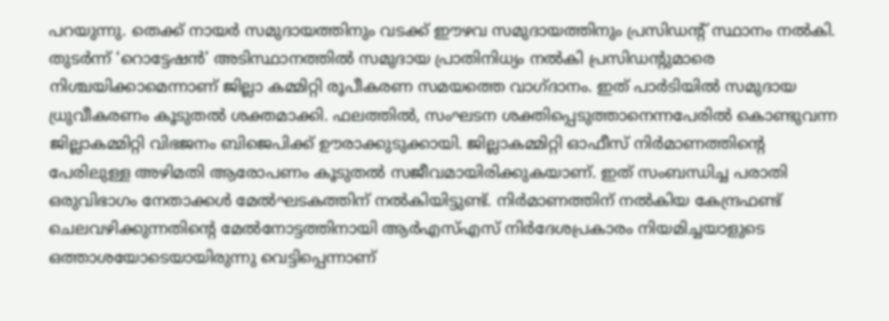പറയുന്നു. തെക്ക് നായർ സമുദായത്തിനും വടക്ക് ഈഴവ സമുദായത്തിനും പ്രസിഡന്റ് സ്ഥാനം നൽകി. തുടർന്ന് ‘റൊട്ടേഷൻ’ അടിസ്ഥാനത്തിൽ സമുദായ പ്രാതിനിധ്യം നൽകി പ്രസിഡന്റുമാരെ നിശ്ചയിക്കാമെന്നാണ് ജില്ലാ കമ്മിറ്റി രൂപീകരണ സമയത്തെ വാഗ്ദാനം. ഇത് പാർടിയിൽ സമുദായ ധ്രുവീകരണം കൂടുതൽ ശക്തമാക്കി. ഫലത്തിൽ, സംഘടന ശക്തിപ്പെടുത്താനെന്നപേരിൽ കൊണ്ടുവന്ന ജില്ലാകമ്മിറ്റി വിഭജനം ബിജെപിക്ക് ഊരാക്കുടുക്കായി. ജില്ലാകമ്മിറ്റി ഓഫീസ് നിർമാണത്തിന്റെ പേരിലുള്ള അഴിമതി ആരോപണം കൂടുതൽ സജീവമായിരിക്കുകയാണ്. ഇത് സംബന്ധിച്ച പരാതി ഒരുവിഭാഗം നേതാക്കൾ മേൽഘടകത്തിന് നൽകിയിട്ടുണ്ട്. നിർമാണത്തിന് നൽകിയ കേന്ദ്രഫണ്ട് ചെലവഴിക്കുന്നതിന്റെ മേൽനോട്ടത്തിനായി ആർഎസ്എസ് നിർദേശപ്രകാരം നിയമിച്ചയാളുടെ ഒത്താശയോടെയായിരുന്നു വെട്ടിപ്പെന്നാണ്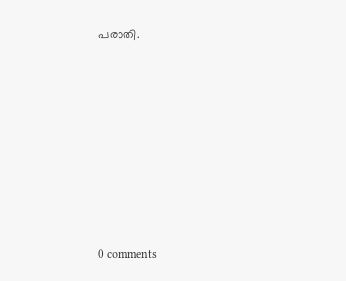പരാതി.










0 comments